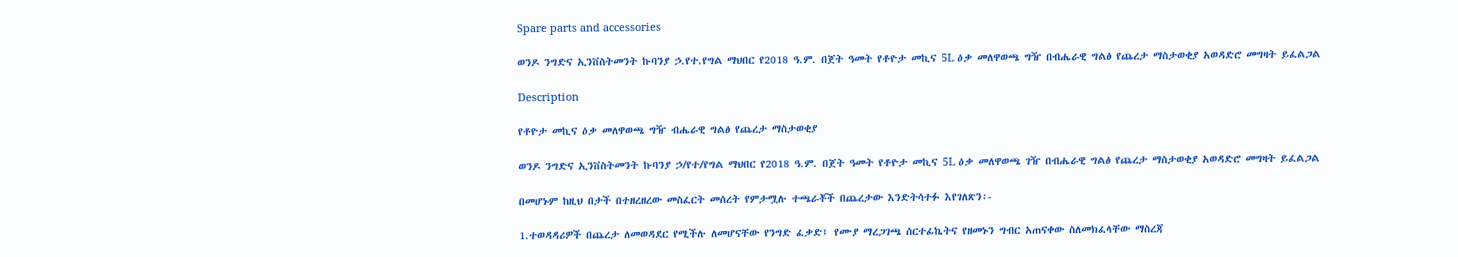Spare parts and accessories

ወንዶ ንግድና ኢንቨስትመንት ኩባንያ ኃ.የተ.የግል ማህበር የ2018 ዓ.ም. በጀት ዓመት የቶዮታ መኪና 5L ዕቃ መለዋወጫ ግዥ በብሔራዊ ግልፅ የጨረታ ማስታወቂያ አወዳድሮ መግዛት ይፈልጋል

Description

የቶዮታ መኪና ዕቃ መለዋወጫ ግዥ ብሔራዊ ግልፅ የጨረታ ማስታወቂያ

ወንዶ ንግድና ኢንቨስትመንት ኩባንያ ኃ/የተ/የግል ማህበር የ2018 ዓ.ም. በጀት ዓመት የቶዮታ መኪና 5L ዕቃ መለዋወጫ ገዥ በብሔራዊ ግልፅ የጨረታ ማስታወቂያ አወዳድሮ መግዛት ይፈልጋል

በመሆኑም ከዚህ በታች በተዘረዘረው መስፈርት መሰረት የምታሟሉ ተጫራቾች በጨረታው እንድትሳተፉ እየገለጽን፡-

1.ተወዳዳሪዎች በጨረታ ለመወዳደር የሚችሉ ለመሆናቸው የንግድ ፈቃድ፤ የሙያ ማረጋገጫ ሰርተፊኬትና የዘመኑን ግብር አጠናቀው ስለመክፈላቸው ማስረጃ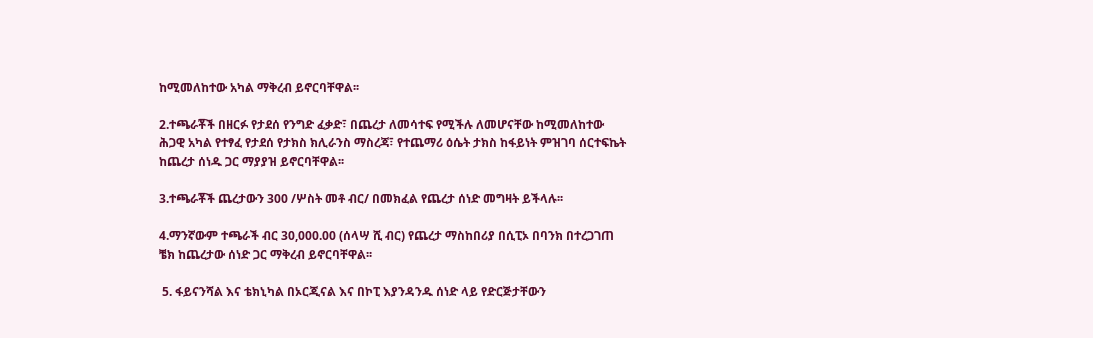ከሚመለከተው አካል ማቅረብ ይኖርባቸዋል፡፡

2.ተጫራቾች በዘርፉ የታደሰ የንግድ ፈቃድ፣ በጨረታ ለመሳተፍ የሚችሉ ለመሆናቸው ከሚመለከተው ሕጋዊ አካል የተፃፈ የታደሰ የታክስ ክሊራንስ ማስረጃ፣ የተጨማሪ ዕሴት ታክስ ከፋይነት ምዝገባ ሰርተፍኬት ከጨረታ ሰነዱ ጋር ማያያዝ ይኖርባቸዋል፡፡

3.ተጫራቾች ጨረታውን 300 /ሦስት መቶ ብር/ በመክፈል የጨረታ ሰነድ መግዛት ይችላሉ፡፡

4.ማንኛውም ተጫራች ብር 30,000.00 (ሰላሣ ሺ ብር) የጨረታ ማስከበሪያ በሲፒኦ በባንክ በተረጋገጠ ቼክ ከጨረታው ሰነድ ጋር ማቅረብ ይኖርባቸዋል፡፡

 5. ፋይናንሻል እና ቴክኒካል በኦርጂናል እና በኮፒ እያንዳንዱ ሰነድ ላይ የድርጅታቸውን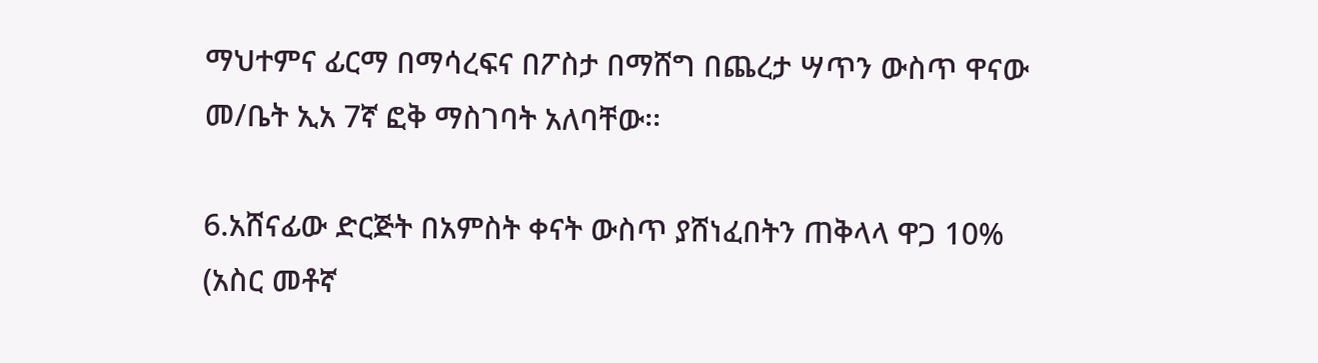ማህተምና ፊርማ በማሳረፍና በፖስታ በማሸግ በጨረታ ሣጥን ውስጥ ዋናው መ/ቤት ኢአ 7ኛ ፎቅ ማስገባት አለባቸው፡፡

6.አሸናፊው ድርጅት በአምስት ቀናት ውስጥ ያሸነፈበትን ጠቅላላ ዋጋ 10% (አስር መቶኛ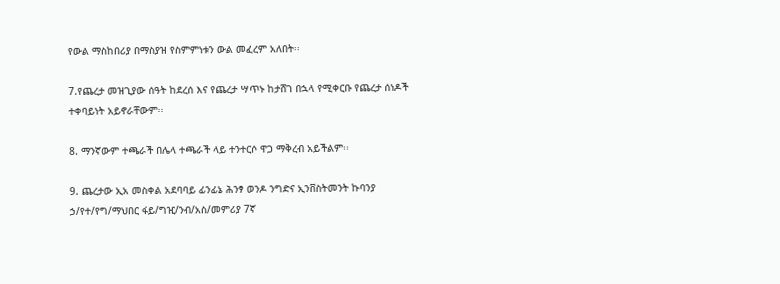የውል ማስከበሪያ በማስያዝ የስምምነቱን ውል መፈረም አለበት፡፡

7.የጨረታ መዝጊያው ሰዓት ከደረሰ እና የጨረታ ሣጥኑ ከታሸገ በኋላ የሚቀርቡ የጨረታ ሰነዶች ተቀባይነት አይኖራቸውም፡፡

8. ማንኛውም ተጫራች በሌላ ተጫራች ላይ ተንተርሶ ዋጋ ማቅረብ አይችልም፡፡

9. ጨረታው ኢአ መስቀል አደባባይ ፊንፊኔ ሕንፃ ወንዶ ንግድና ኢንቨስትመንት ኩባንያ ኃ/የተ/የግ/ማህበር ፋይ/ግዢ/ንብ/አስ/መምሪያ 7ኛ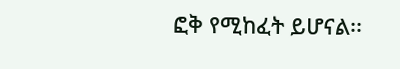ፎቅ የሚከፈት ይሆናል፡፡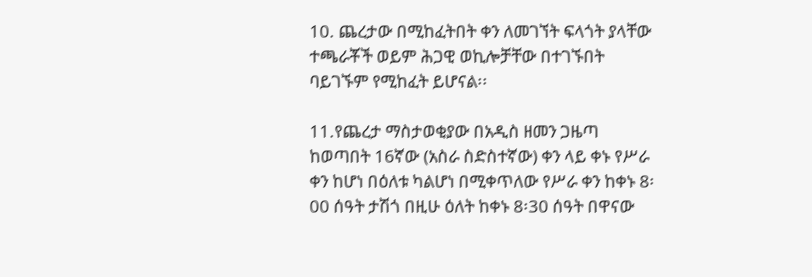10. ጨረታው በሚከፈትበት ቀን ለመገኘት ፍላጎት ያላቸው ተጫራቾች ወይም ሕጋዊ ወኪሎቻቸው በተገኙበት ባይገኙም የሚከፈት ይሆናል፡፡

11.የጨረታ ማስታወቂያው በአዲስ ዘመን ጋዜጣ ከወጣበት 16ኛው (አስራ ስድስተኛው) ቀን ላይ ቀኑ የሥራ ቀን ከሆነ በዕለቱ ካልሆነ በሚቀጥለው የሥራ ቀን ከቀኑ 8፡00 ሰዓት ታሽጎ በዚሁ ዕለት ከቀኑ 8፡30 ሰዓት በዋናው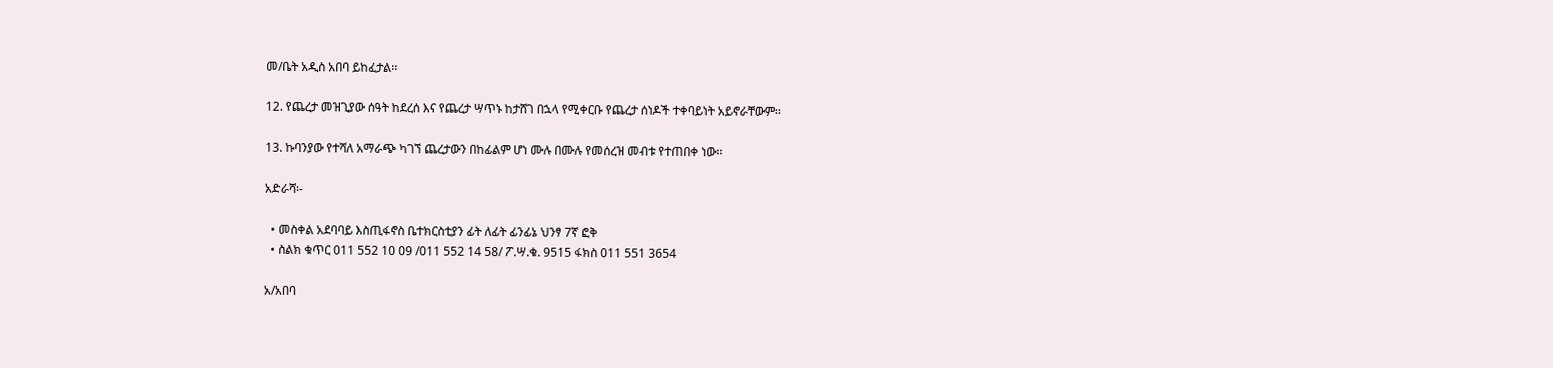መ/ቤት አዲስ አበባ ይከፈታል፡፡

12. የጨረታ መዝጊያው ሰዓት ከደረሰ እና የጨረታ ሣጥኑ ከታሸገ በኋላ የሚቀርቡ የጨረታ ሰነዶች ተቀባይነት አይኖራቸውም፡፡

13. ኩባንያው የተሻለ አማራጭ ካገኘ ጨረታውን በከፊልም ሆነ ሙሉ በሙሉ የመሰረዝ መብቱ የተጠበቀ ነው፡፡

አድራሻ፡-

  • መስቀል አደባባይ እስጢፋኖስ ቤተክርስቲያን ፊት ለፊት ፊንፊኔ ህንፃ 7ኛ ፎቅ
  • ስልክ ቁጥር 011 552 10 09 /011 552 14 58/ ፖ.ሣ.ቁ. 9515 ፋክስ 011 551 3654

አ/አበባ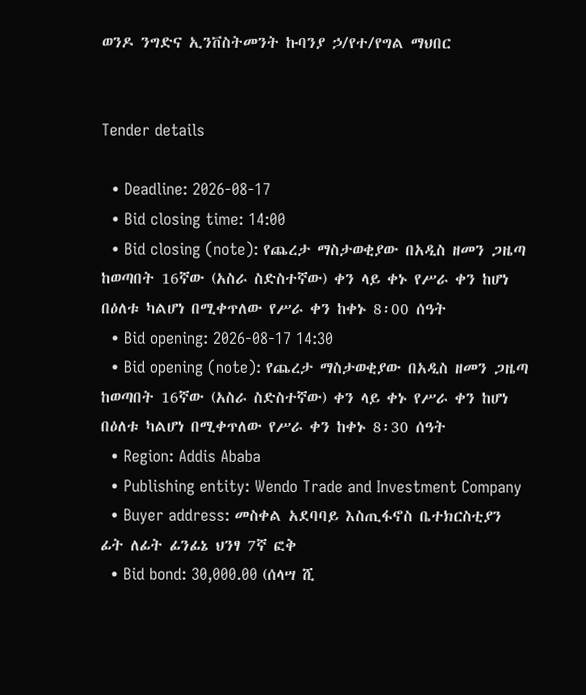ወንዶ ንግድና ኢንቨስትመንት ኩባንያ ኃ/የተ/የግል ማህበር


Tender details

  • Deadline: 2026-08-17
  • Bid closing time: 14:00
  • Bid closing (note): የጨረታ ማስታወቂያው በአዲስ ዘመን ጋዜጣ ከወጣበት 16ኛው (አስራ ስድስተኛው) ቀን ላይ ቀኑ የሥራ ቀን ከሆነ በዕለቱ ካልሆነ በሚቀጥለው የሥራ ቀን ከቀኑ 8፡00 ሰዓት
  • Bid opening: 2026-08-17 14:30
  • Bid opening (note): የጨረታ ማስታወቂያው በአዲስ ዘመን ጋዜጣ ከወጣበት 16ኛው (አስራ ስድስተኛው) ቀን ላይ ቀኑ የሥራ ቀን ከሆነ በዕለቱ ካልሆነ በሚቀጥለው የሥራ ቀን ከቀኑ 8፡30 ሰዓት
  • Region: Addis Ababa
  • Publishing entity: Wendo Trade and Investment Company
  • Buyer address: መስቀል አደባባይ እስጢፋኖስ ቤተክርስቲያን ፊት ለፊት ፊንፊኔ ህንፃ 7ኛ ፎቅ
  • Bid bond: 30,000.00 (ሰላሣ ሺ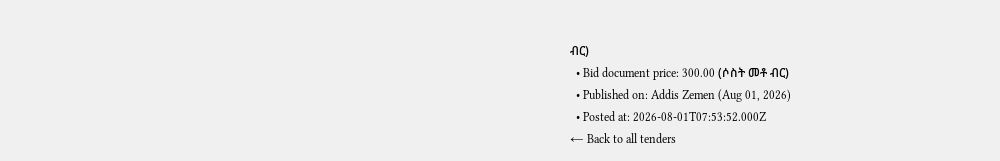ብር)
  • Bid document price: 300.00 (ሶስት መቶ ብር)
  • Published on: Addis Zemen (Aug 01, 2026)
  • Posted at: 2026-08-01T07:53:52.000Z
← Back to all tenders